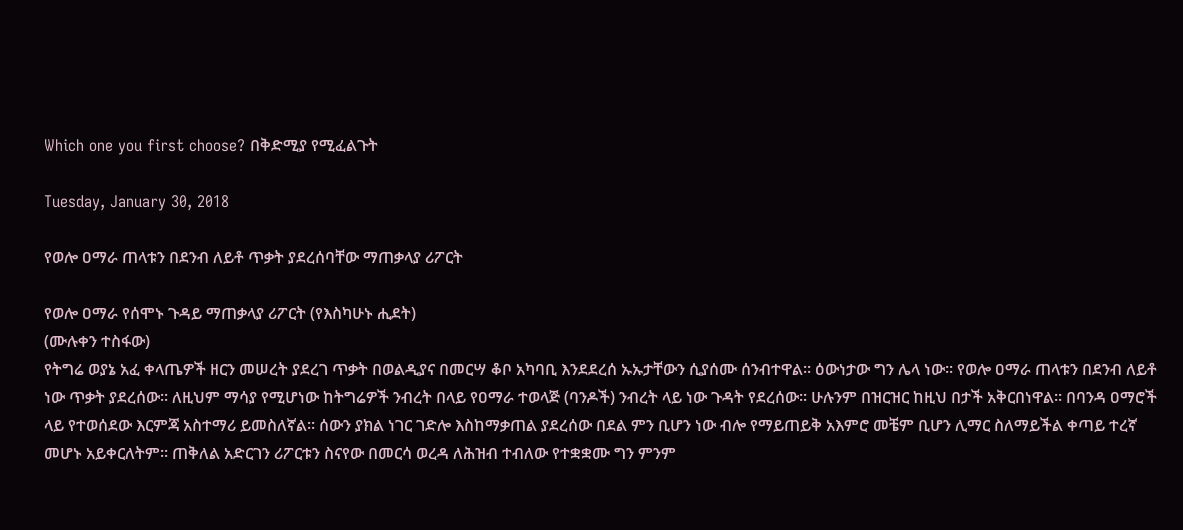Which one you first choose? በቅድሚያ የሚፈልጉት

Tuesday, January 30, 2018

የወሎ ዐማራ ጠላቱን በደንብ ለይቶ ጥቃት ያደረሰባቸው ማጠቃላያ ሪፖርት

የወሎ ዐማራ የሰሞኑ ጉዳይ ማጠቃላያ ሪፖርት (የእስካሁኑ ሒደት)
(ሙሉቀን ተስፋው)
የትግሬ ወያኔ አፈ ቀላጤዎች ዘርን መሠረት ያደረገ ጥቃት በወልዲያና በመርሣ ቆቦ አካባቢ እንደደረሰ ኡኡታቸውን ሲያሰሙ ሰንብተዋል፡፡ ዕውነታው ግን ሌላ ነው፡፡ የወሎ ዐማራ ጠላቱን በደንብ ለይቶ ነው ጥቃት ያደረሰው፡፡ ለዚህም ማሳያ የሚሆነው ከትግሬዎች ንብረት በላይ የዐማራ ተወላጅ (ባንዶች) ንብረት ላይ ነው ጉዳት የደረሰው፡፡ ሁሉንም በዝርዝር ከዚህ በታች አቅርበነዋል፡፡ በባንዳ ዐማሮች ላይ የተወሰደው እርምጃ አስተማሪ ይመስለኛል፡፡ ሰውን ያክል ነገር ገድሎ እስከማቃጠል ያደረሰው በደል ምን ቢሆን ነው ብሎ የማይጠይቅ አእምሮ መቼም ቢሆን ሊማር ስለማይችል ቀጣይ ተረኛ መሆኑ አይቀርለትም፡፡ ጠቅለል አድርገን ሪፖርቱን ስናየው በመርሳ ወረዳ ለሕዝብ ተብለው የተቋቋሙ ግን ምንም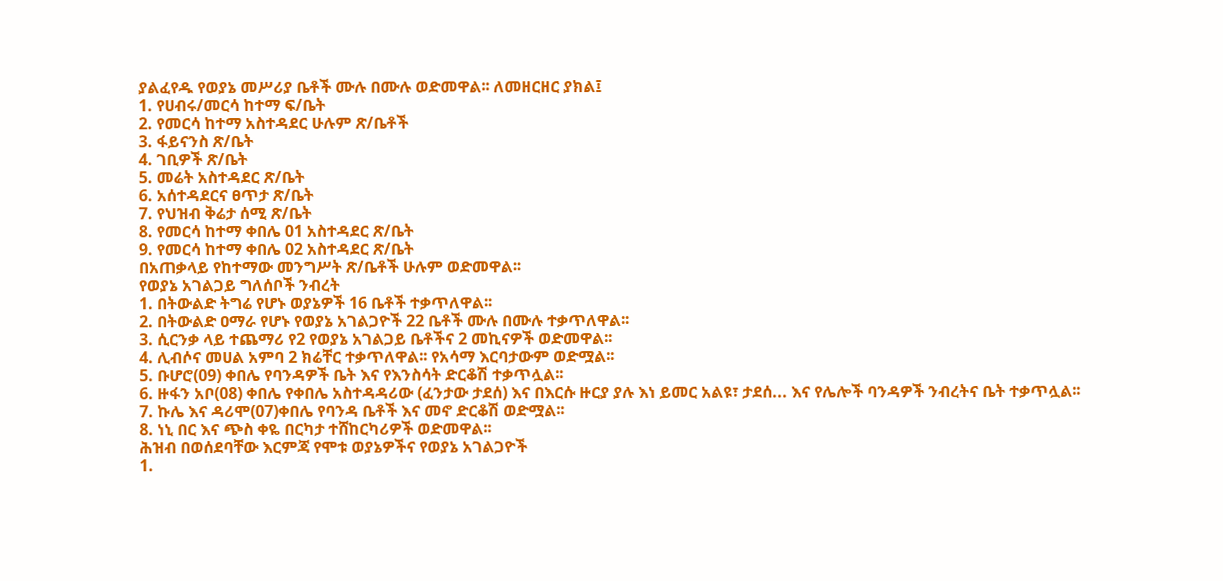ያልፈየዱ የወያኔ መሥሪያ ቤቶች ሙሉ በሙሉ ወድመዋል፡፡ ለመዘርዘር ያክል፤
1. የሀብሩ/መርሳ ከተማ ፍ/ቤት
2. የመርሳ ከተማ አስተዳደር ሁሉም ጽ/ቤቶች
3. ፋይናንስ ጽ/ቤት
4. ገቢዎች ጽ/ቤት
5. መሬት አስተዳደር ጽ/ቤት
6. አሰተዳደርና ፀጥታ ጽ/ቤት
7. የህዝብ ቅሬታ ሰሚ ጽ/ቤት
8. የመርሳ ከተማ ቀበሌ 01 አስተዳደር ጽ/ቤት
9. የመርሳ ከተማ ቀበሌ 02 አስተዳደር ጽ/ቤት
በአጠቃላይ የከተማው መንግሥት ጽ/ቤቶች ሁሉም ወድመዋል፡፡
የወያኔ አገልጋይ ግለሰቦች ንብረት
1. በትውልድ ትግሬ የሆኑ ወያኔዎች 16 ቤቶች ተቃጥለዋል፡፡
2. በትውልድ ዐማራ የሆኑ የወያኔ አገልጋዮች 22 ቤቶች ሙሉ በሙሉ ተቃጥለዋል፡፡
3. ሲርንቃ ላይ ተጨማሪ የ2 የወያኔ አገልጋይ ቤቶችና 2 መኪናዎች ወድመዋል፡፡
4. ሊብሶና መሀል አምባ 2 ክሬቸር ተቃጥለዋል፡፡ የአሳማ እርባታውም ወድሟል፡፡
5. ቡሆሮ(09) ቀበሌ የባንዳዎች ቤት እና የእንስሳት ድርቆሽ ተቃጥሏል፡፡
6. ዙፋን አቦ(08) ቀበሌ የቀበሌ አስተዳዳሪው (ፈንታው ታደሰ) እና በእርሱ ዙርያ ያሉ እነ ይመር አልዩ፣ ታደሰ... እና የሌሎች ባንዳዎች ንብረትና ቤት ተቃጥሏል፡፡
7. ኩሌ እና ዳሪሞ(07)ቀበሌ የባንዳ ቤቶች እና መኖ ድርቆሽ ወድሟል፡፡
8. ነኒ በር እና ጭስ ቀዬ በርካታ ተሸከርካሪዎች ወድመዋል፡፡
ሕዝብ በወሰደባቸው እርምጃ የሞቱ ወያኔዎችና የወያኔ አገልጋዮች
1.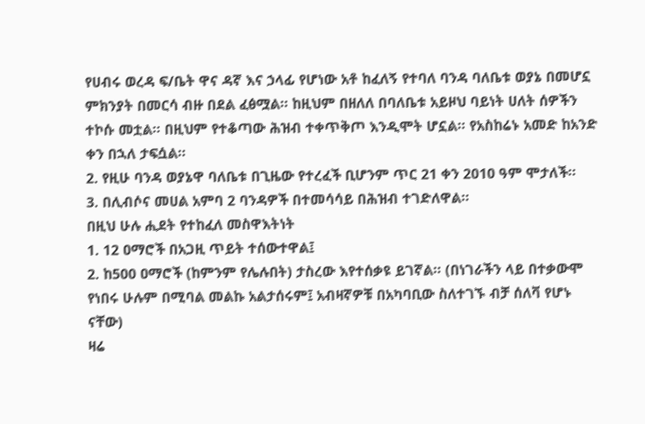የሀብሩ ወረዳ ፍ/ቤት ዋና ዳኛ እና ኃላፊ የሆነው አቶ ከፈለኝ የተባለ ባንዳ ባለቤቱ ወያኔ በመሆኗ ምክንያት በመርሳ ብዙ በደል ፈፅሟል፡፡ ከዚህም በዘለለ በባለቤቱ አይዞህ ባይነት ሀለት ሰዎችን ተኮሱ መቷል፡፡ በዚህም የተቆጣው ሕዝብ ተቀጥቅጦ እንዲሞት ሆኗል፡፡ የአስከሬኑ አመድ ከአንድ ቀን በኋለ ታፍሷል፡፡
2. የዚሁ ባንዳ ወያኔዋ ባለቤቱ በጊዜው የተረፈች ቢሆንም ጥር 21 ቀን 2010 ዓም ሞታለች፡፡
3. በሊብሶና መሀል አምባ 2 ባንዳዎች በተመሳሳይ በሕዝብ ተገድለዋል፡፡
በዚህ ሁሉ ሒደት የተከፈለ መስዋእትነት
1. 12 ዐማሮች በአጋዚ ጥይት ተሰውተዋል፤
2. ከ500 ዐማሮች (ከምንም የሌሉበት) ታስረው እየተሰቃዩ ይገኛል፡፡ (በነገራችን ላይ በተቃውሞ የነበሩ ሁሉም በሚባል መልኩ አልታሰሩም፤ አብዛኛዎቹ በአካባቢው ስለተገኙ ብቻ ሰለቫ የሆኑ ናቸው)
ዛሬ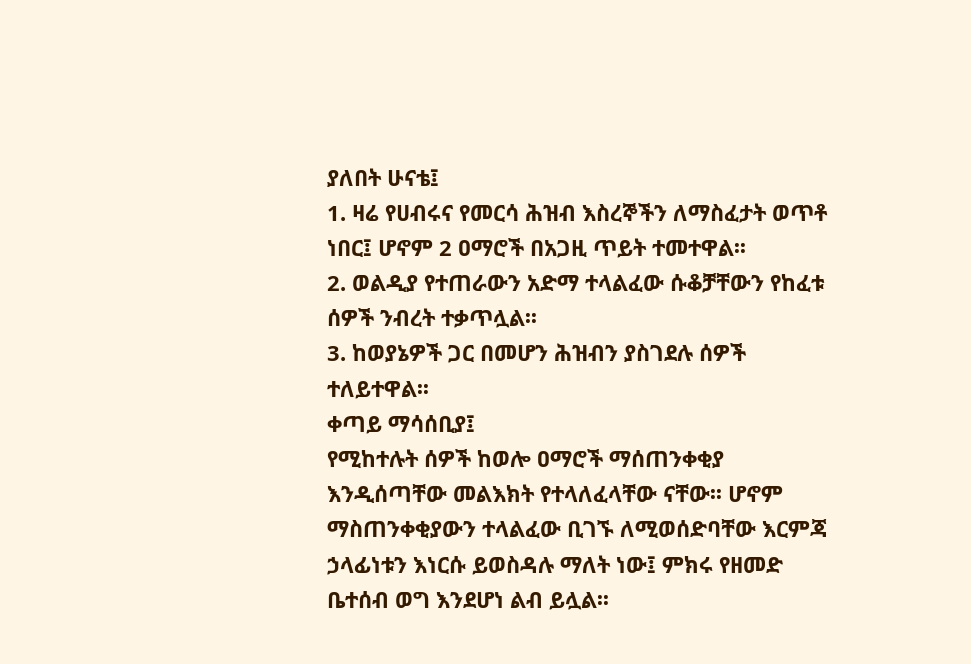ያለበት ሁናቴ፤
1. ዛሬ የሀብሩና የመርሳ ሕዝብ እስረኞችን ለማስፈታት ወጥቶ ነበር፤ ሆኖም 2 ዐማሮች በአጋዚ ጥይት ተመተዋል፡፡
2. ወልዲያ የተጠራውን አድማ ተላልፈው ሱቆቻቸውን የከፈቱ ሰዎች ንብረት ተቃጥሏል፡፡
3. ከወያኔዎች ጋር በመሆን ሕዝብን ያስገደሉ ሰዎች ተለይተዋል፡፡
ቀጣይ ማሳሰቢያ፤
የሚከተሉት ሰዎች ከወሎ ዐማሮች ማሰጠንቀቂያ እንዲሰጣቸው መልእክት የተላለፈላቸው ናቸው፡፡ ሆኖም ማስጠንቀቂያውን ተላልፈው ቢገኙ ለሚወሰድባቸው እርምጃ ኃላፊነቱን እነርሱ ይወስዳሉ ማለት ነው፤ ምክሩ የዘመድ ቤተሰብ ወግ እንደሆነ ልብ ይሏል፡፡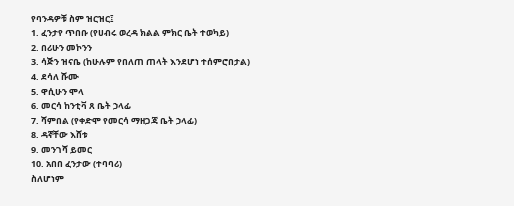የባንዳዎቹ ስም ዝርዝር፤
1. ፈንታየ ጥበቡ (የሀብሩ ወረዳ ክልል ምክር ቤት ተወካይ)
2. በሪሁን መኮንን
3. ሳጅን ዝናቤ (ከሁሉም የበለጠ ጠላት እንደሆነ ተሰምሮበታል)
4. ደሳለ ሹሙ
5. ዋሲሁን ሞላ
6. መርሳ ከንቲቫ ጸ ቤት ኃላፊ
7. ሻምበል (የቀድሞ የመርሳ ማዘጋጃ ቤት ኃላፊ)
8. ዳኛቸው እሸቱ
9. መንገሻ ይመር
10. አበበ ፈንታው (ተባባሪ)
ስለሆነም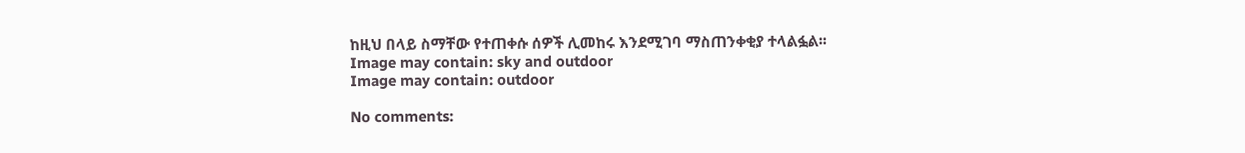ከዚህ በላይ ስማቸው የተጠቀሱ ሰዎች ሊመከሩ እንደሚገባ ማስጠንቀቂያ ተላልፏል፡፡
Image may contain: sky and outdoor
Image may contain: outdoor

No comments: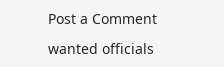Post a Comment

wanted officials